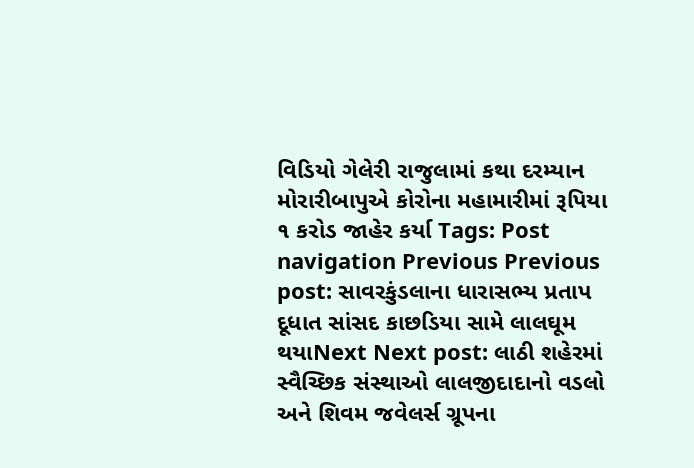વિડિયો ગેલેરી રાજુલામાં કથા દરમ્યાન મોરારીબાપુએ કોરોના મહામારીમાં રૂપિયા ૧ કરોડ જાહેર કર્યા Tags: Post navigation Previous Previous post: સાવરકુંડલાના ધારાસભ્ય પ્રતાપ દૂધાત સાંસદ કાછડિયા સામે લાલઘૂમ થયાNext Next post: લાઠી શહેરમાં સ્વૈચ્છિક સંસ્થાઓ લાલજીદાદાનો વડલો અને શિવમ જવેલર્સ ગ્રૂપના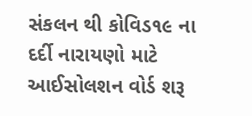સંકલન થી કોવિડ૧૯ ના દર્દી નારાયણો માટે આઈસોલશન વોર્ડ શરૂ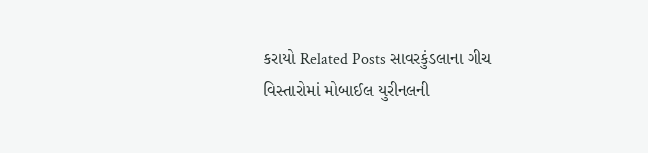કરાયો Related Posts સાવરકુંડલાના ગીચ વિસ્તારોમાં મોબાઈલ યુરીનલની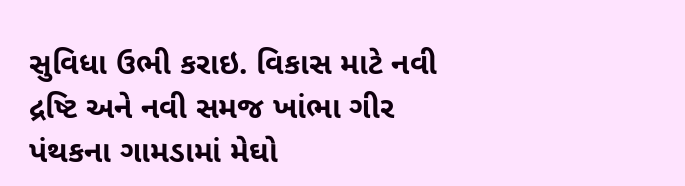સુવિધા ઉભી કરાઇ. વિકાસ માટે નવી દ્રષ્ટિ અને નવી સમજ ખાંભા ગીર પંથકના ગામડામાં મેઘો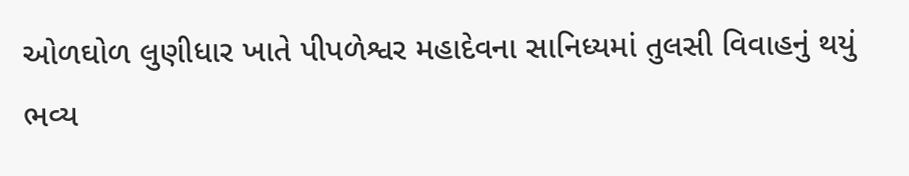ઓળઘોળ લુણીધાર ખાતે પીપળેશ્વર મહાદેવના સાનિધ્યમાં તુલસી વિવાહનું થયું ભવ્ય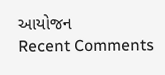આયોજન
Recent Comments